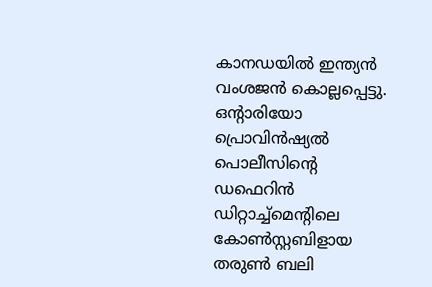കാനഡയിൽ ഇന്ത്യൻ വംശജൻ കൊല്ലപ്പെട്ടു. ഒൻ്റാരിയോ പ്രൊവിൻഷ്യൽ പൊലീസിൻ്റെ ഡഫെറിൻ ഡിറ്റാച്ച്മെൻ്റിലെ കോൺസ്റ്റബിളായ തരുൺ ബലി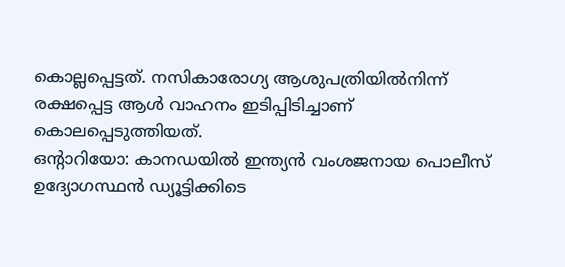കൊല്ലപ്പെട്ടത്. നസികാരോഗ്യ ആശുപത്രിയിൽനിന്ന് രക്ഷപ്പെട്ട ആൾ വാഹനം ഇടിപ്പിടിച്ചാണ് കൊലപ്പെടുത്തിയത്.
ഒൻ്റാറിയോ: കാനഡയിൽ ഇന്ത്യൻ വംശജനായ പൊലീസ് ഉദ്യോഗസ്ഥൻ ഡ്യൂട്ടിക്കിടെ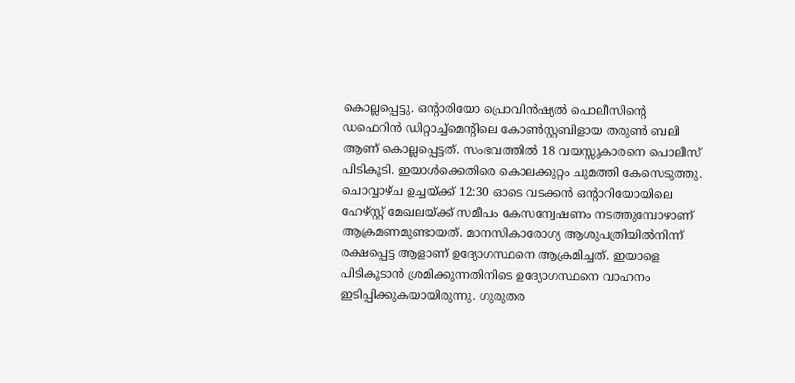കൊല്ലപ്പെട്ടു. ഒൻ്റാരിയോ പ്രൊവിൻഷ്യൽ പൊലീസിൻ്റെ ഡഫെറിൻ ഡിറ്റാച്ച്മെൻ്റിലെ കോൺസ്റ്റബിളായ തരുൺ ബലി ആണ് കൊല്ലപ്പെട്ടത്. സംഭവത്തിൽ 18 വയസ്സുകാരനെ പൊലീസ് പിടികൂടി. ഇയാൾക്കെതിരെ കൊലക്കുറ്റം ചുമത്തി കേസെടുത്തു.
ചൊവ്വാഴ്ച ഉച്ചയ്ക്ക് 12:30 ഓടെ വടക്കൻ ഒൻ്റാറിയോയിലെ ഹേഴ്സ്റ്റ് മേഖലയ്ക്ക് സമീപം കേസന്വേഷണം നടത്തുമ്പോഴാണ് ആക്രമണമുണ്ടായത്. മാനസികാരോഗ്യ ആശുപത്രിയിൽനിന്ന് രക്ഷപ്പെട്ട ആളാണ് ഉദ്യോഗസ്ഥനെ ആക്രമിച്ചത്. ഇയാളെ പിടികൂടാൻ ശ്രമിക്കുന്നതിനിടെ ഉദ്യോഗസ്ഥനെ വാഹനം ഇടിപ്പിക്കുകയായിരുന്നു. ഗുരുതര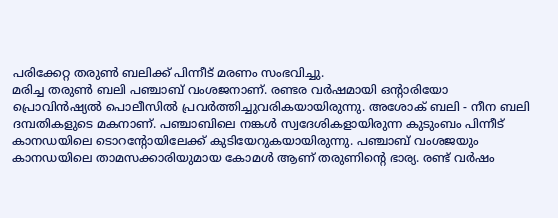പരിക്കേറ്റ തരുൺ ബലിക്ക് പിന്നീട് മരണം സംഭവിച്ചു.
മരിച്ച തരുൺ ബലി പഞ്ചാബ് വംശജനാണ്. രണ്ടര വർഷമായി ഒൻ്റാരിയോ പ്രൊവിൻഷ്യൽ പൊലീസിൽ പ്രവർത്തിച്ചുവരികയായിരുന്നു. അശോക് ബലി - നീന ബലി ദമ്പതികളുടെ മകനാണ്. പഞ്ചാബിലെ നങ്കൾ സ്വദേശികളായിരുന്ന കുടുംബം പിന്നീട് കാനഡയിലെ ടൊറൻ്റോയിലേക്ക് കുടിയേറുകയായിരുന്നു. പഞ്ചാബ് വംശജയും കാനഡയിലെ താമസക്കാരിയുമായ കോമൾ ആണ് തരുണിൻ്റെ ഭാര്യ. രണ്ട് വർഷം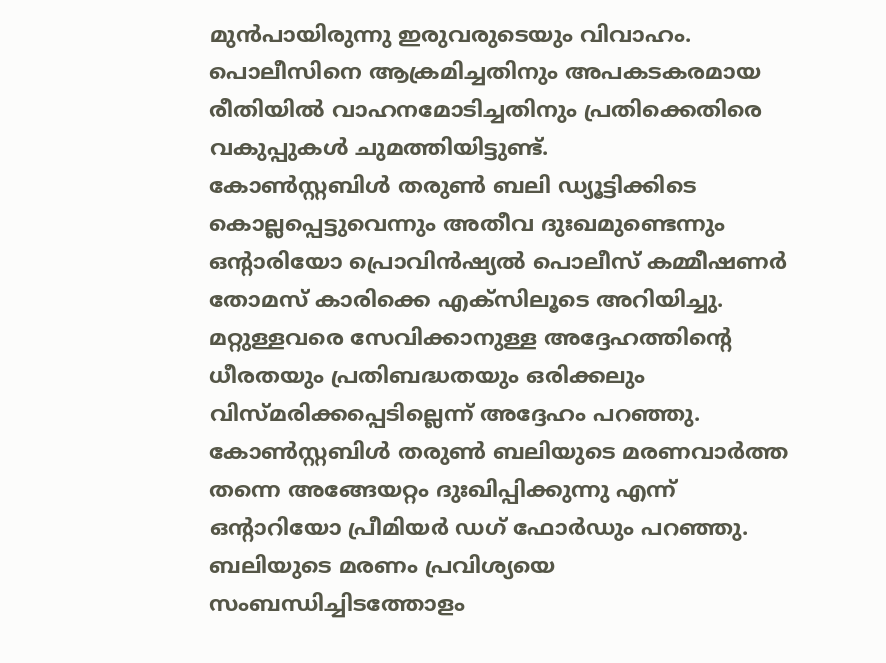മുൻപായിരുന്നു ഇരുവരുടെയും വിവാഹം. പൊലീസിനെ ആക്രമിച്ചതിനും അപകടകരമായ രീതിയിൽ വാഹനമോടിച്ചതിനും പ്രതിക്കെതിരെ വകുപ്പുകൾ ചുമത്തിയിട്ടുണ്ട്.
കോൺസ്റ്റബിൾ തരുൺ ബലി ഡ്യൂട്ടിക്കിടെ കൊല്ലപ്പെട്ടുവെന്നും അതീവ ദുഃഖമുണ്ടെന്നും ഒൻ്റാരിയോ പ്രൊവിൻഷ്യൽ പൊലീസ് കമ്മീഷണർ തോമസ് കാരിക്കെ എക്സിലൂടെ അറിയിച്ചു. മറ്റുള്ളവരെ സേവിക്കാനുള്ള അദ്ദേഹത്തിന്റെ ധീരതയും പ്രതിബദ്ധതയും ഒരിക്കലും വിസ്മരിക്കപ്പെടില്ലെന്ന് അദ്ദേഹം പറഞ്ഞു. കോൺസ്റ്റബിൾ തരുൺ ബലിയുടെ മരണവാർത്ത തന്നെ അങ്ങേയറ്റം ദുഃഖിപ്പിക്കുന്നു എന്ന് ഒന്റാറിയോ പ്രീമിയർ ഡഗ് ഫോർഡും പറഞ്ഞു. ബലിയുടെ മരണം പ്രവിശ്യയെ സംബന്ധിച്ചിടത്തോളം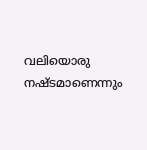വലിയൊരു നഷ്ടമാണെന്നും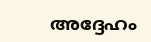അദ്ദേഹം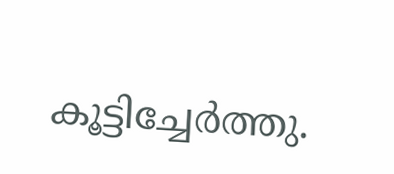കൂട്ടിച്ചേർത്തു.